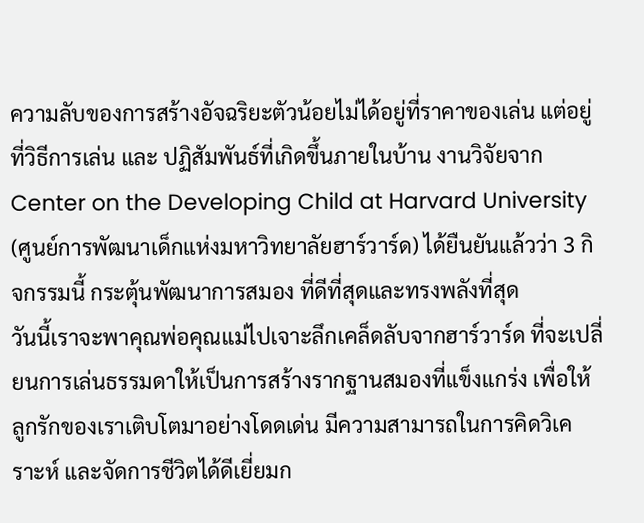ความลับของการสร้างอัจฉริยะตัวน้อยไม่ได้อยู่ที่ราคาของเล่น แต่อยู่ที่วิธีการเล่น และ ปฏิสัมพันธ์ที่เกิดขึ้นภายในบ้าน งานวิจัยจาก Center on the Developing Child at Harvard University (ศูนย์การพัฒนาเด็กแห่งมหาวิทยาลัยฮาร์วาร์ด) ได้ยืนยันแล้วว่า 3 กิจกรรมนี้ กระตุ้นพัฒนาการสมอง ที่ดีที่สุดและทรงพลังที่สุด
วันนี้เราจะพาคุณพ่อคุณแม่ไปเจาะลึกเคล็ดลับจากฮาร์วาร์ด ที่จะเปลี่ยนการเล่นธรรมดาให้เป็นการสร้างรากฐานสมองที่แข็งแกร่ง เพื่อให้ลูกรักของเราเติบโตมาอย่างโดดเด่น มีความสามารถในการคิดวิเคราะห์ และจัดการชีวิตได้ดีเยี่ยมก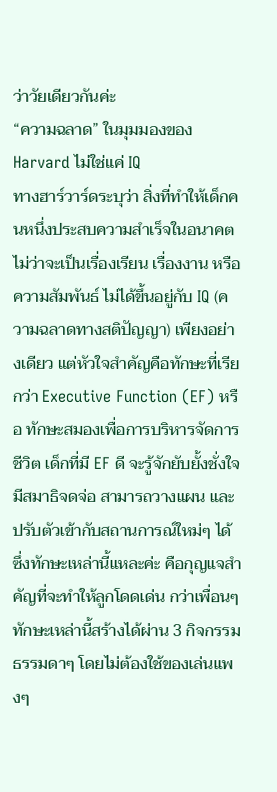ว่าวัยเดียวกันค่ะ
“ความฉลาด” ในมุมมองของ Harvard ไม่ใช่แค่ IQ
ทางฮาร์วาร์ดระบุว่า สิ่งที่ทำให้เด็กคนหนึ่งประสบความสำเร็จในอนาคต ไม่ว่าจะเป็นเรื่องเรียน เรื่องงาน หรือความสัมพันธ์ ไม่ได้ขึ้นอยู่กับ IQ (ความฉลาดทางสติปัญญา) เพียงอย่างเดียว แต่หัวใจสำคัญคือทักษะที่เรียกว่า Executive Function (EF) หรือ ทักษะสมองเพื่อการบริหารจัดการชีวิต เด็กที่มี EF ดี จะรู้จักยับยั้งชั่งใจ มีสมาธิจดจ่อ สามารถวางแผน และปรับตัวเข้ากับสถานการณ์ใหม่ๆ ได้ ซึ่งทักษะเหล่านี้แหละค่ะ คือกุญแจสำคัญที่จะทำให้ลูกโดดเด่น กว่าเพื่อนๆ
ทักษะเหล่านี้สร้างได้ผ่าน 3 กิจกรรมธรรมดาๆ โดยไม่ต้องใช้ของเล่นแพงๆ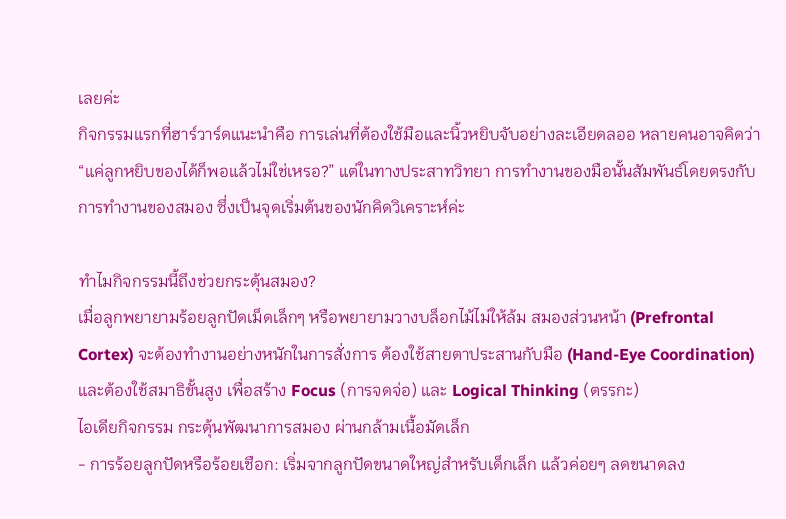เลยค่ะ
กิจกรรมแรกที่ฮาร์วาร์ดแนะนำคือ การเล่นที่ต้องใช้มือและนิ้วหยิบจับอย่างละเอียดลออ หลายคนอาจคิดว่า “แค่ลูกหยิบของได้ก็พอแล้วไม่ใช่เหรอ?” แต่ในทางประสาทวิทยา การทำงานของมือนั้นสัมพันธ์โดยตรงกับการทำงานของสมอง ซึ่งเป็นจุดเริ่มต้นของนักคิดวิเคราะห์ค่ะ

ทำไมกิจกรรมนี้ถึงช่วยกระตุ้นสมอง?
เมื่อลูกพยายามร้อยลูกปัดเม็ดเล็กๆ หรือพยายามวางบล็อกไม้ไม่ให้ล้ม สมองส่วนหน้า (Prefrontal Cortex) จะต้องทำงานอย่างหนักในการสั่งการ ต้องใช้สายตาประสานกับมือ (Hand-Eye Coordination) และต้องใช้สมาธิขั้นสูง เพื่อสร้าง Focus (การจดจ่อ) และ Logical Thinking (ตรรกะ)
ไอเดียกิจกรรม กระตุ้นพัฒนาการสมอง ผ่านกล้ามเนื้อมัดเล็ก
- การร้อยลูกปัดหรือร้อยเชือก: เริ่มจากลูกปัดขนาดใหญ่สำหรับเด็กเล็ก แล้วค่อยๆ ลดขนาดลง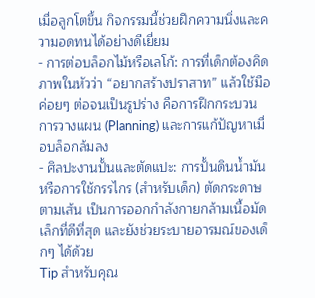เมื่อลูกโตขึ้น กิจกรรมนี้ช่วยฝึกความนิ่งและความอดทนได้อย่างดีเยี่ยม
- การต่อบล็อกไม้หรือเลโก้: การที่เด็กต้องคิดภาพในหัวว่า “อยากสร้างปราสาท” แล้วใช้มือค่อยๆ ต่อจนเป็นรูปร่าง คือการฝึกกระบวนการวางแผน (Planning) และการแก้ปัญหาเมื่อบล็อกล้มลง
- ศิลปะงานปั้นและตัดแปะ: การปั้นดินน้ำมัน หรือการใช้กรรไกร (สำหรับเด็ก) ตัดกระดาษตามเส้น เป็นการออกกำลังกายกล้ามเนื้อมัดเล็กที่ดีที่สุด และยังช่วยระบายอารมณ์ของเด็กๆ ได้ด้วย
Tip สำหรับคุณ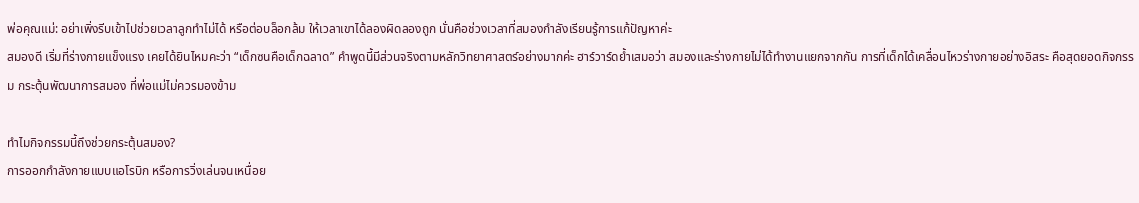พ่อคุณแม่: อย่าเพิ่งรีบเข้าไปช่วยเวลาลูกทำไม่ได้ หรือต่อบล็อกล้ม ให้เวลาเขาได้ลองผิดลองถูก นั่นคือช่วงเวลาที่สมองกำลังเรียนรู้การแก้ปัญหาค่ะ
สมองดี เริ่มที่ร่างกายแข็งแรง เคยได้ยินไหมคะว่า “เด็กซนคือเด็กฉลาด” คำพูดนี้มีส่วนจริงตามหลักวิทยาศาสตร์อย่างมากค่ะ ฮาร์วาร์ดย้ำเสมอว่า สมองและร่างกายไม่ได้ทำงานแยกจากกัน การที่เด็กได้เคลื่อนไหวร่างกายอย่างอิสระ คือสุดยอดกิจกรรม กระตุ้นพัฒนาการสมอง ที่พ่อแม่ไม่ควรมองข้าม

ทำไมกิจกรรมนี้ถึงช่วยกระตุ้นสมอง?
การออกกำลังกายแบบแอโรบิก หรือการวิ่งเล่นจนเหนื่อย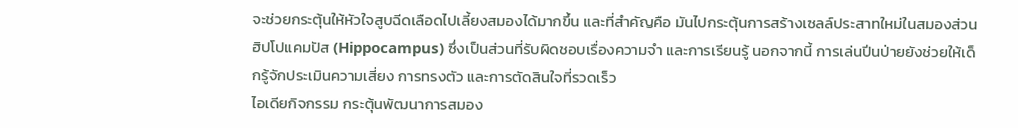จะช่วยกระตุ้นให้หัวใจสูบฉีดเลือดไปเลี้ยงสมองได้มากขึ้น และที่สำคัญคือ มันไปกระตุ้นการสร้างเซลล์ประสาทใหม่ในสมองส่วน ฮิปโปแคมปัส (Hippocampus) ซึ่งเป็นส่วนที่รับผิดชอบเรื่องความจำ และการเรียนรู้ นอกจากนี้ การเล่นปีนป่ายยังช่วยให้เด็กรู้จักประเมินความเสี่ยง การทรงตัว และการตัดสินใจที่รวดเร็ว
ไอเดียกิจกรรม กระตุ้นพัฒนาการสมอง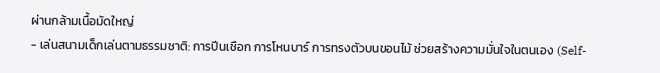ผ่านกล้ามเนื้อมัดใหญ่
- เล่นสนามเด็กเล่นตามธรรมชาติ: การปีนเชือก การโหนบาร์ การทรงตัวบนขอนไม้ ช่วยสร้างความมั่นใจในตนเอง (Self-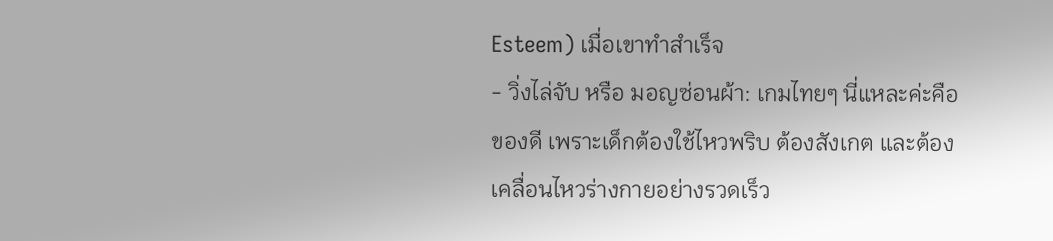Esteem) เมื่อเขาทำสำเร็จ
- วิ่งไล่จับ หรือ มอญซ่อนผ้า: เกมไทยๆ นี่แหละค่ะคือของดี เพราะเด็กต้องใช้ไหวพริบ ต้องสังเกต และต้องเคลื่อนไหวร่างกายอย่างรวดเร็ว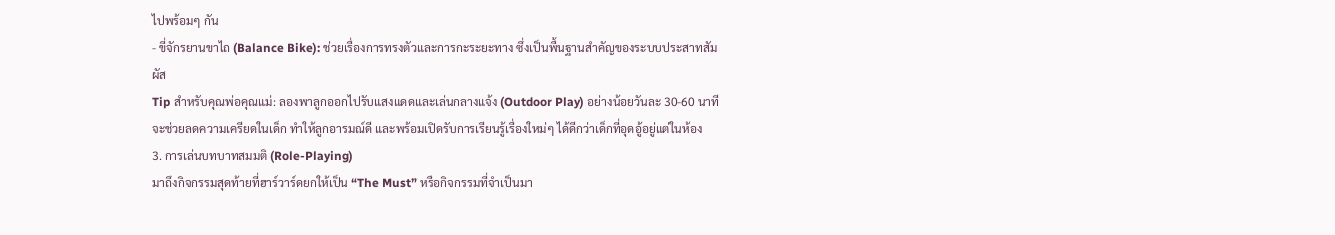ไปพร้อมๆ กัน
- ขี่จักรยานขาไถ (Balance Bike): ช่วยเรื่องการทรงตัวและการกะระยะทาง ซึ่งเป็นพื้นฐานสำคัญของระบบประสาทสัมผัส
Tip สำหรับคุณพ่อคุณแม่: ลองพาลูกออกไปรับแสงแดดและเล่นกลางแจ้ง (Outdoor Play) อย่างน้อยวันละ 30-60 นาที จะช่วยลดความเครียดในเด็ก ทำให้ลูกอารมณ์ดี และพร้อมเปิดรับการเรียนรู้เรื่องใหม่ๆ ได้ดีกว่าเด็กที่อุดอู้อยู่แต่ในห้อง
3. การเล่นบทบาทสมมติ (Role-Playing)
มาถึงกิจกรรมสุดท้ายที่ฮาร์วาร์ดยกให้เป็น “The Must” หรือกิจกรรมที่จำเป็นมา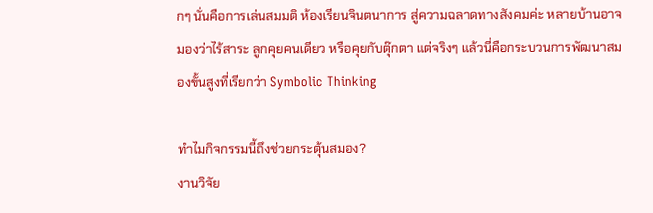กๆ นั่นคือการเล่นสมมติ ห้องเรียนจินตนาการ สู่ความฉลาดทางสังคมค่ะ หลายบ้านอาจมองว่าไร้สาระ ลูกคุยคนเดียว หรือคุยกับตุ๊กตา แต่จริงๆ แล้วนี่คือกระบวนการพัฒนาสมองขั้นสูงที่เรียกว่า Symbolic Thinking

ทำไมกิจกรรมนี้ถึงช่วยกระตุ้นสมอง?
งานวิจัย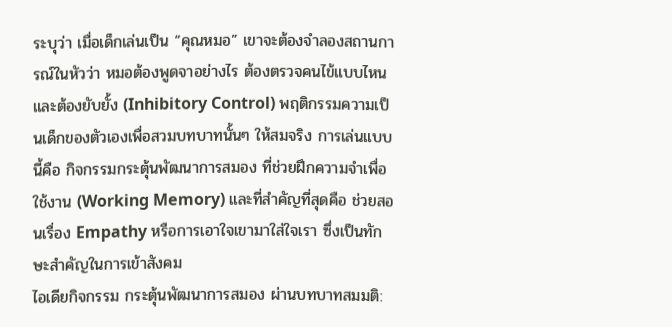ระบุว่า เมื่อเด็กเล่นเป็น “คุณหมอ” เขาจะต้องจำลองสถานการณ์ในหัวว่า หมอต้องพูดจาอย่างไร ต้องตรวจคนไข้แบบไหน และต้องยับยั้ง (Inhibitory Control) พฤติกรรมความเป็นเด็กของตัวเองเพื่อสวมบทบาทนั้นๆ ให้สมจริง การเล่นแบบนี้คือ กิจกรรมกระตุ้นพัฒนาการสมอง ที่ช่วยฝึกความจำเพื่อใช้งาน (Working Memory) และที่สำคัญที่สุดคือ ช่วยสอนเรื่อง Empathy หรือการเอาใจเขามาใส่ใจเรา ซึ่งเป็นทักษะสำคัญในการเข้าสังคม
ไอเดียกิจกรรม กระตุ้นพัฒนาการสมอง ผ่านบทบาทสมมติ: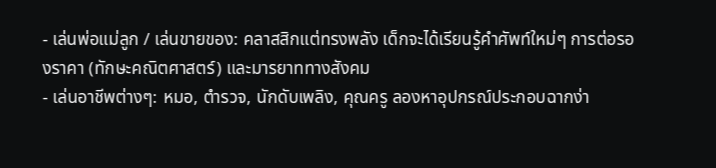- เล่นพ่อแม่ลูก / เล่นขายของ: คลาสสิกแต่ทรงพลัง เด็กจะได้เรียนรู้คำศัพท์ใหม่ๆ การต่อรองราคา (ทักษะคณิตศาสตร์) และมารยาททางสังคม
- เล่นอาชีพต่างๆ: หมอ, ตำรวจ, นักดับเพลิง, คุณครู ลองหาอุปกรณ์ประกอบฉากง่า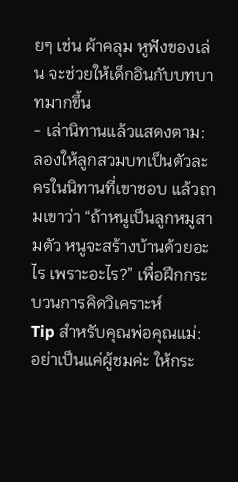ยๆ เช่น ผ้าคลุม หูฟังของเล่น จะช่วยให้เด็กอินกับบทบาทมากขึ้น
- เล่านิทานแล้วแสดงตาม: ลองให้ลูกสวมบทเป็นตัวละครในนิทานที่เขาชอบ แล้วถามเขาว่า “ถ้าหนูเป็นลูกหมูสามตัว หนูจะสร้างบ้านด้วยอะไร เพราะอะไร?” เพื่อฝึกกระบวนการคิดวิเคราะห์
Tip สำหรับคุณพ่อคุณแม่: อย่าเป็นแค่ผู้ชมค่ะ ให้กระ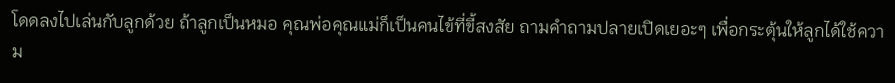โดดลงไปเล่นกับลูกด้วย ถ้าลูกเป็นหมอ คุณพ่อคุณแม่ก็เป็นคนไข้ที่ขี้สงสัย ถามคำถามปลายเปิดเยอะๆ เพื่อกระตุ้นให้ลูกได้ใช้ความ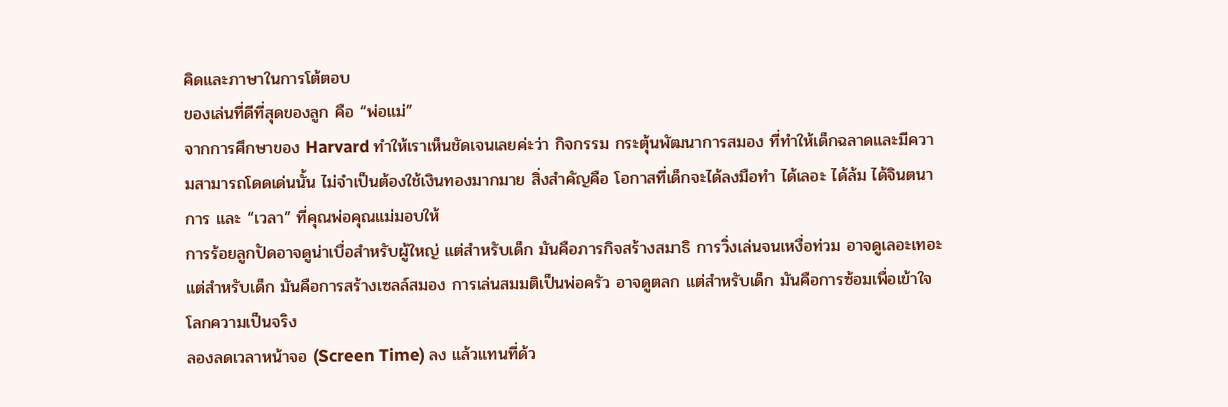คิดและภาษาในการโต้ตอบ
ของเล่นที่ดีที่สุดของลูก คือ “พ่อแม่”
จากการศึกษาของ Harvard ทำให้เราเห็นชัดเจนเลยค่ะว่า กิจกรรม กระตุ้นพัฒนาการสมอง ที่ทำให้เด็กฉลาดและมีความสามารถโดดเด่นนั้น ไม่จำเป็นต้องใช้เงินทองมากมาย สิ่งสำคัญคือ โอกาสที่เด็กจะได้ลงมือทำ ได้เลอะ ได้ล้ม ได้จินตนาการ และ “เวลา” ที่คุณพ่อคุณแม่มอบให้
การร้อยลูกปัดอาจดูน่าเบื่อสำหรับผู้ใหญ่ แต่สำหรับเด็ก มันคือภารกิจสร้างสมาธิ การวิ่งเล่นจนเหงื่อท่วม อาจดูเลอะเทอะ แต่สำหรับเด็ก มันคือการสร้างเซลล์สมอง การเล่นสมมติเป็นพ่อครัว อาจดูตลก แต่สำหรับเด็ก มันคือการซ้อมเพื่อเข้าใจโลกความเป็นจริง
ลองลดเวลาหน้าจอ (Screen Time) ลง แล้วแทนที่ด้ว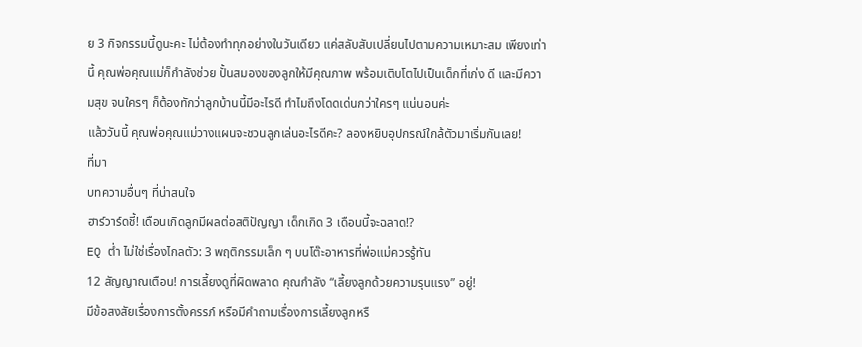ย 3 กิจกรรมนี้ดูนะคะ ไม่ต้องทำทุกอย่างในวันเดียว แค่สลับสับเปลี่ยนไปตามความเหมาะสม เพียงเท่านี้ คุณพ่อคุณแม่ก็กำลังช่วย ปั้นสมองของลูกให้มีคุณภาพ พร้อมเติบโตไปเป็นเด็กที่เก่ง ดี และมีความสุข จนใครๆ ก็ต้องทักว่าลูกบ้านนี้มีอะไรดี ทำไมถึงโดดเด่นกว่าใครๆ แน่นอนค่ะ
แล้ววันนี้ คุณพ่อคุณแม่วางแผนจะชวนลูกเล่นอะไรดีคะ? ลองหยิบอุปกรณ์ใกล้ตัวมาเริ่มกันเลย!
ที่มา
บทความอื่นๆ ที่น่าสนใจ
ฮาร์วาร์ดชี้! เดือนเกิดลูกมีผลต่อสติปัญญา เด็กเกิด 3 เดือนนี้จะฉลาด!?
EQ ต่ำ ไม่ใช่เรื่องไกลตัว: 3 พฤติกรรมเล็ก ๆ บนโต๊ะอาหารที่พ่อแม่ควรรู้ทัน
12 สัญญาณเตือน! การเลี้ยงดูที่ผิดพลาด คุณกำลัง “เลี้ยงลูกด้วยความรุนแรง” อยู่!
มีข้อสงสัยเรื่องการตั้งครรภ์ หรือมีคำถามเรื่องการเลี้ยงลูกหรื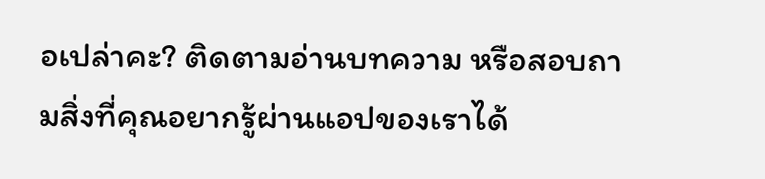อเปล่าคะ? ติดตามอ่านบทความ หรือสอบถามสิ่งที่คุณอยากรู้ผ่านแอปของเราได้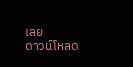เลย
ดาวน์โหลด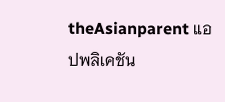theAsianparent แอปพลิเคชัน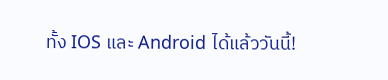ทั้ง IOS และ Android ได้แล้ววันนี้!